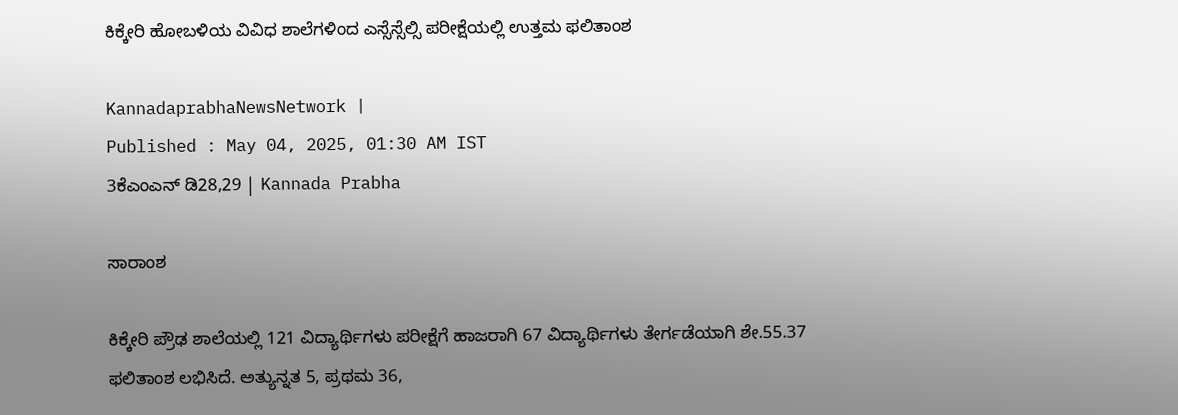ಕಿಕ್ಕೇರಿ ಹೋಬಳಿಯ ವಿವಿಧ ಶಾಲೆಗಳಿಂದ ಎಸ್ಸೆಸ್ಸೆಲ್ಸಿ ಪರೀಕ್ಷೆಯಲ್ಲಿ ಉತ್ತಮ ಫಲಿತಾಂಶ

KannadaprabhaNewsNetwork |
Published : May 04, 2025, 01:30 AM IST
3ಕೆಎಂಎನ್ ಡಿ28,29 | Kannada Prabha

ಸಾರಾಂಶ

ಕಿಕ್ಕೇರಿ ಪ್ರೌಢ ಶಾಲೆಯಲ್ಲಿ 121 ವಿದ್ಯಾರ್ಥಿಗಳು ಪರೀಕ್ಷೆಗೆ ಹಾಜರಾಗಿ 67 ವಿದ್ಯಾರ್ಥಿಗಳು ತೇರ್ಗಡೆಯಾಗಿ ಶೇ.55.37 ಫಲಿತಾಂಶ ಲಭಿಸಿದೆ. ಅತ್ಯುನ್ನತ 5, ಪ್ರಥಮ 36,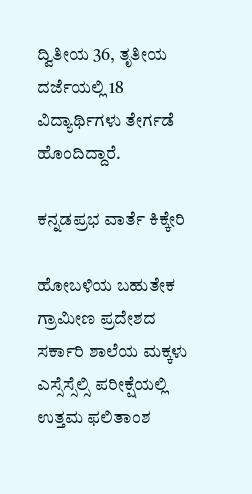ದ್ವಿತೀಯ 36, ತೃತೀಯ ದರ್ಜೆಯಲ್ಲಿ 18 ವಿದ್ಯಾರ್ಥಿಗಳು ತೇರ್ಗಡೆ ಹೊಂದಿದ್ದಾರೆ.

ಕನ್ನಡಪ್ರಭ ವಾರ್ತೆ ಕಿಕ್ಕೇರಿ

ಹೋಬಳಿಯ ಬಹುತೇಕ ಗ್ರಾಮೀಣ ಪ್ರದೇಶದ ಸರ್ಕಾರಿ ಶಾಲೆಯ ಮಕ್ಕಳು ಎಸ್ಸೆಸ್ಸೆಲ್ಸಿ ಪರೀಕ್ಷೆಯಲ್ಲಿ ಉತ್ತಮ ಫಲಿತಾಂಶ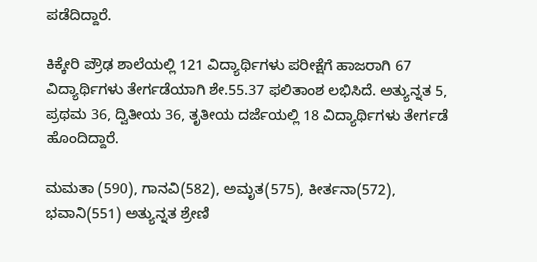ಪಡೆದಿದ್ದಾರೆ.

ಕಿಕ್ಕೇರಿ ಪ್ರೌಢ ಶಾಲೆಯಲ್ಲಿ 121 ವಿದ್ಯಾರ್ಥಿಗಳು ಪರೀಕ್ಷೆಗೆ ಹಾಜರಾಗಿ 67 ವಿದ್ಯಾರ್ಥಿಗಳು ತೇರ್ಗಡೆಯಾಗಿ ಶೇ.55.37 ಫಲಿತಾಂಶ ಲಭಿಸಿದೆ. ಅತ್ಯುನ್ನತ 5, ಪ್ರಥಮ 36, ದ್ವಿತೀಯ 36, ತೃತೀಯ ದರ್ಜೆಯಲ್ಲಿ 18 ವಿದ್ಯಾರ್ಥಿಗಳು ತೇರ್ಗಡೆ ಹೊಂದಿದ್ದಾರೆ.

ಮಮತಾ (590), ಗಾನವಿ(582), ಅಮೃತ(575), ಕೀರ್ತನಾ(572), ಭವಾನಿ(551) ಅತ್ಯುನ್ನತ ಶ್ರೇಣಿ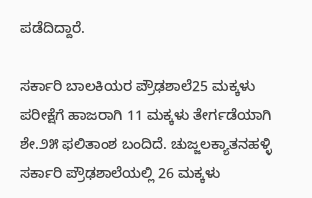ಪಡೆದಿದ್ದಾರೆ.

ಸರ್ಕಾರಿ ಬಾಲಕಿಯರ ಪ್ರೌಢಶಾಲೆ25 ಮಕ್ಕಳು ಪರೀಕ್ಷೆಗೆ ಹಾಜರಾಗಿ 11 ಮಕ್ಕಳು ತೇರ್ಗಡೆಯಾಗಿ ಶೇ.೨೫ ಫಲಿತಾಂಶ ಬಂದಿದೆ. ಚುಜ್ಜಲಕ್ಯಾತನಹಳ್ಳಿ ಸರ್ಕಾರಿ ಪ್ರೌಢಶಾಲೆಯಲ್ಲಿ 26 ಮಕ್ಕಳು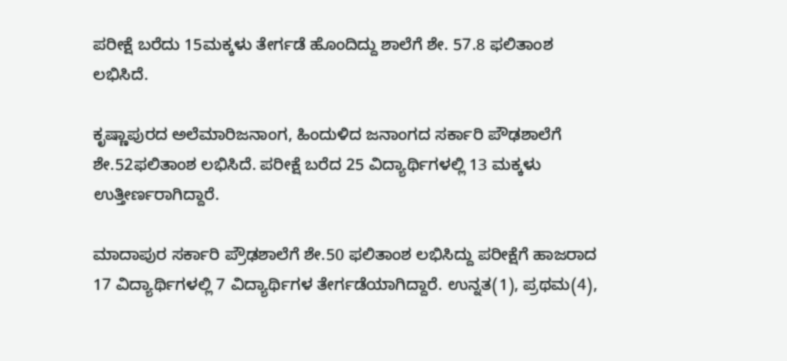ಪರೀಕ್ಷೆ ಬರೆದು 15ಮಕ್ಕಳು ತೇರ್ಗಡೆ ಹೊಂದಿದ್ದು ಶಾಲೆಗೆ ಶೇ. 57.8 ಫಲಿತಾಂಶ ಲಭಿಸಿದೆ.

ಕೃಷ್ಣಾಪುರದ ಅಲೆಮಾರಿಜನಾಂಗ, ಹಿಂದುಳಿದ ಜನಾಂಗದ ಸರ್ಕಾರಿ ಪೌಢಶಾಲೆಗೆ ಶೇ.52ಫಲಿತಾಂಶ ಲಭಿಸಿದೆ. ಪರೀಕ್ಷೆ ಬರೆದ 25 ವಿದ್ಯಾರ್ಥಿಗಳಲ್ಲಿ 13 ಮಕ್ಕಳು ಉತ್ತೀರ್ಣರಾಗಿದ್ದಾರೆ.

ಮಾದಾಪುರ ಸರ್ಕಾರಿ ಪ್ರೌಢಶಾಲೆಗೆ ಶೇ.50 ಫಲಿತಾಂಶ ಲಭಿಸಿದ್ದು ಪರೀಕ್ಷೆಗೆ ಹಾಜರಾದ 17 ವಿದ್ಯಾರ್ಥಿಗಳಲ್ಲಿ 7 ವಿದ್ಯಾರ್ಥಿಗಳ ತೇರ್ಗಡೆಯಾಗಿದ್ದಾರೆ. ಉನ್ನತ(1), ಪ್ರಥಮ(4),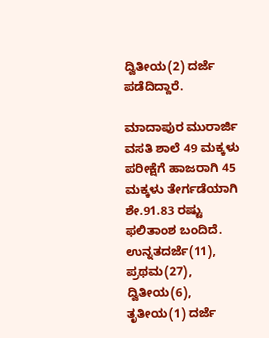ದ್ವಿತೀಯ(2) ದರ್ಜೆ ಪಡೆದಿದ್ದಾರೆ.

ಮಾದಾಪುರ ಮುರಾರ್ಜಿ ವಸತಿ ಶಾಲೆ 49 ಮಕ್ಕಳು ಪರೀಕ್ಷೆಗೆ ಹಾಜರಾಗಿ 45 ಮಕ್ಕಳು ತೇರ್ಗಡೆಯಾಗಿ ಶೇ.91.83 ರಷ್ಟು ಫಲಿತಾಂಶ ಬಂದಿದೆ. ಉನ್ನತದರ್ಜೆ(11), ಪ್ರಥಮ(27), ದ್ವಿತೀಯ(6), ತೃತೀಯ(1) ದರ್ಜೆ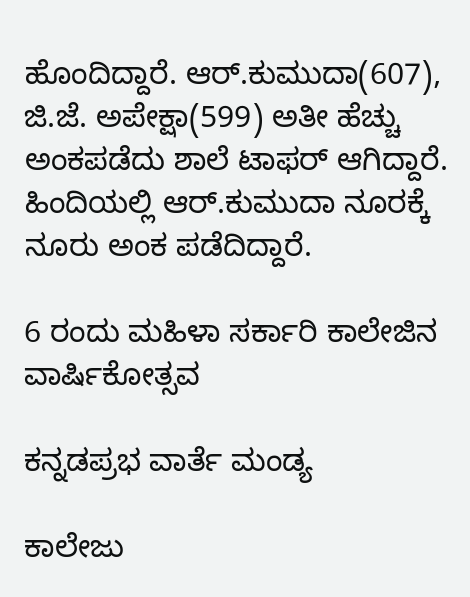ಹೊಂದಿದ್ದಾರೆ. ಆರ್.ಕುಮುದಾ(607), ಜಿ.ಜೆ. ಅಪೇಕ್ಷಾ(599) ಅತೀ ಹೆಚ್ಚು ಅಂಕಪಡೆದು ಶಾಲೆ ಟಾಫರ್‌ ಆಗಿದ್ದಾರೆ. ಹಿಂದಿಯಲ್ಲಿ ಆರ್.ಕುಮುದಾ ನೂರಕ್ಕೆ ನೂರು ಅಂಕ ಪಡೆದಿದ್ದಾರೆ.

6 ರಂದು ಮಹಿಳಾ ಸರ್ಕಾರಿ ಕಾಲೇಜಿನ ವಾರ್ಷಿಕೋತ್ಸವ

ಕನ್ನಡಪ್ರಭ ವಾರ್ತೆ ಮಂಡ್ಯ

ಕಾಲೇಜು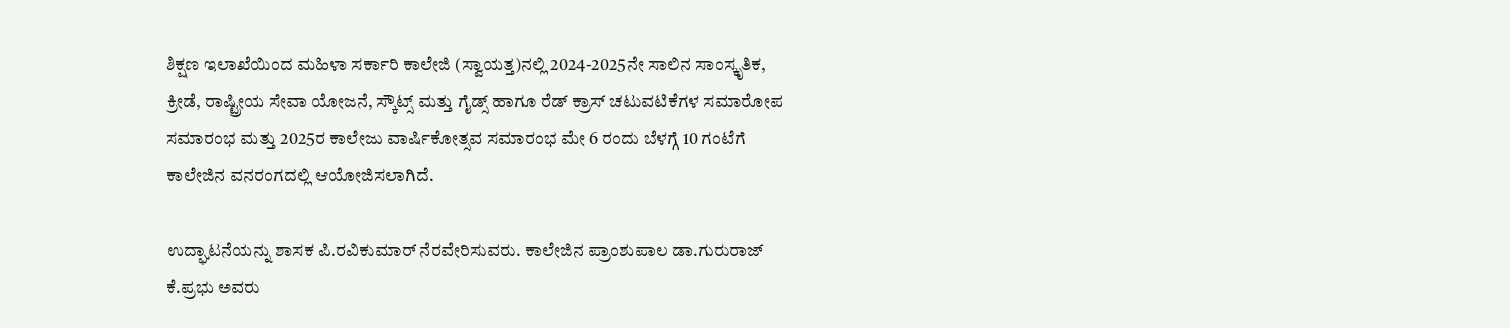ಶಿಕ್ಷಣ ಇಲಾಖೆಯಿಂದ ಮಹಿಳಾ ಸರ್ಕಾರಿ ಕಾಲೇಜಿ (ಸ್ವಾಯತ್ತ)ನಲ್ಲಿ 2024-2025ನೇ ಸಾಲಿನ ಸಾಂಸ್ಕೃತಿಕ, ಕ್ರೀಡೆ, ರಾಷ್ಟ್ರೀಯ ಸೇವಾ ಯೋಜನೆ, ಸ್ಕೌಟ್ಸ್ ಮತ್ತು ಗೈಡ್ಸ್ ಹಾಗೂ ರೆಡ್ ಕ್ರಾಸ್ ಚಟುವಟಿಕೆಗಳ ಸಮಾರೋಪ ಸಮಾರಂಭ ಮತ್ತು 2025ರ ಕಾಲೇಜು ವಾರ್ಷಿಕೋತ್ಸವ ಸಮಾರಂಭ ಮೇ 6 ರಂದು ಬೆಳಗ್ಗೆ 10 ಗಂಟೆಗೆ ಕಾಲೇಜಿನ ವನರಂಗದಲ್ಲಿ ಆಯೋಜಿಸಲಾಗಿದೆ.

ಉದ್ಘಾಟನೆಯನ್ನು ಶಾಸಕ ಪಿ.ರವಿಕುಮಾರ್ ನೆರವೇರಿಸುವರು. ಕಾಲೇಜಿನ ಪ್ರಾಂಶುಪಾಲ ಡಾ.ಗುರುರಾಜ್ ಕೆ.ಪ್ರಭು ಅವರು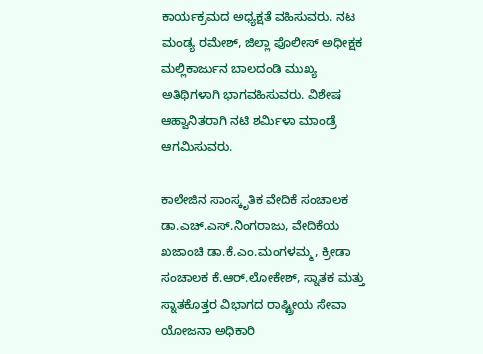ಕಾರ್ಯಕ್ರಮದ ಅಧ್ಯಕ್ಷತೆ ವಹಿಸುವರು. ನಟ ಮಂಡ್ಯ ರಮೇಶ್, ಜಿಲ್ಲಾ ಪೊಲೀಸ್‌ ಅಧೀಕ್ಷಕ ಮಲ್ಲಿಕಾರ್ಜುನ ಬಾಲದಂಡಿ ಮುಖ್ಯ ಅತಿಥಿಗಳಾಗಿ ಭಾಗವಹಿಸುವರು. ವಿಶೇಷ ಆಹ್ವಾನಿತರಾಗಿ ನಟಿ ಶರ್ಮಿಳಾ ಮಾಂಡ್ರೆ ಆಗಮಿಸುವರು.

ಕಾಲೇಜಿನ ಸಾಂಸ್ಕೃತಿಕ ವೇದಿಕೆ ಸಂಚಾಲಕ ಡಾ.ಎಚ್‌.ಎಸ್‌.ನಿಂಗರಾಜು, ವೇದಿಕೆಯ ಖಜಾಂಚಿ ಡಾ.ಕೆ.ಎಂ.ಮಂಗಳಮ್ಮ, ಕ್ರೀಡಾ ಸಂಚಾಲಕ ಕೆ.ಆರ್‌.ಲೋಕೇಶ್, ಸ್ನಾತಕ ಮತ್ತು ಸ್ನಾತಕೊತ್ತರ ವಿಭಾಗದ ರಾಷ್ಟ್ರೀಯ ಸೇವಾ ಯೋಜನಾ ಅಧಿಕಾರಿ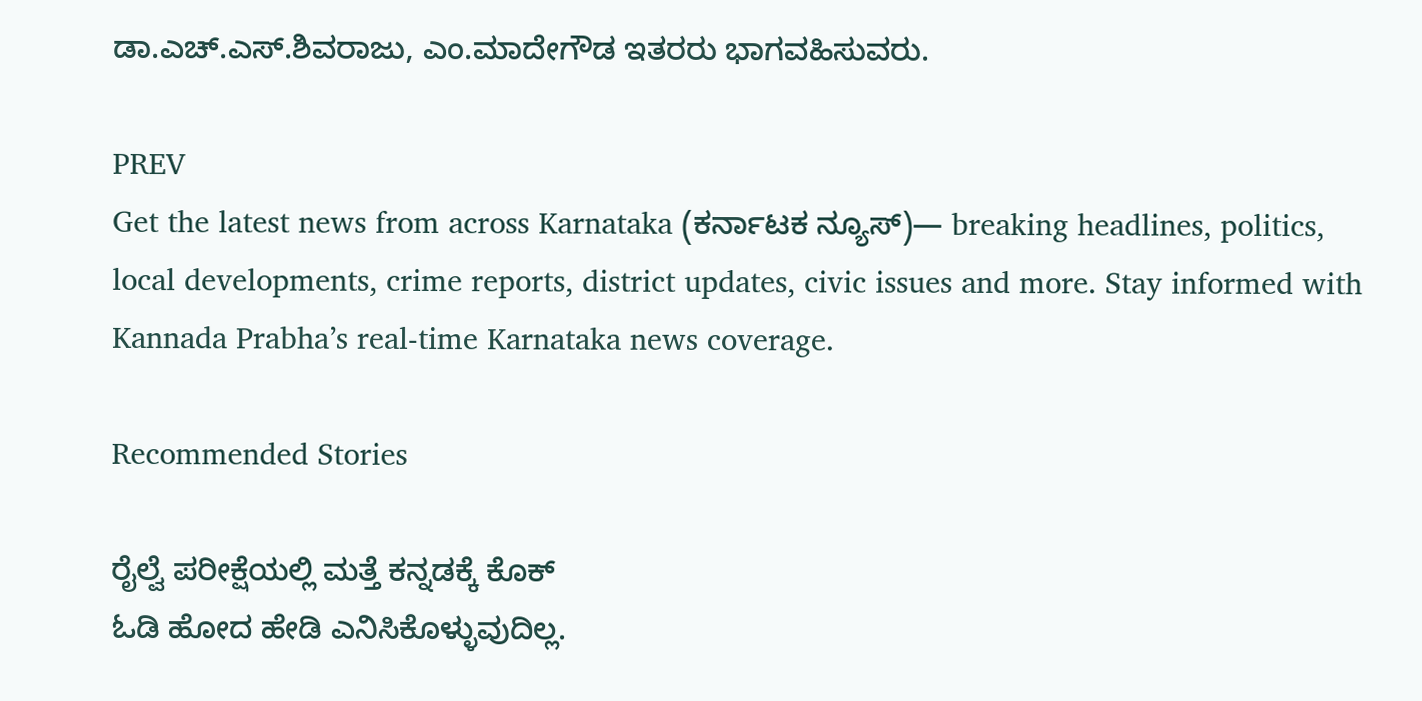ಡಾ.ಎಚ್‌.ಎಸ್‌.ಶಿವರಾಜು, ಎಂ.ಮಾದೇಗೌಡ ಇತರರು ಭಾಗವಹಿಸುವರು.

PREV
Get the latest news from across Karnataka (ಕರ್ನಾಟಕ ನ್ಯೂಸ್)— breaking headlines, politics, local developments, crime reports, district updates, civic issues and more. Stay informed with Kannada Prabha’s real‑time Karnataka news coverage.

Recommended Stories

ರೈಲ್ವೆ ಪರೀಕ್ಷೆಯಲ್ಲಿ ಮತ್ತೆ ಕನ್ನಡಕ್ಕೆ ಕೊಕ್
ಓಡಿ ಹೋದ ಹೇಡಿ ಎನಿಸಿಕೊಳ್ಳುವುದಿಲ್ಲ.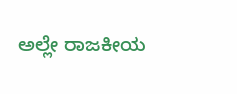ಅಲ್ಲೇ ರಾಜಕೀಯ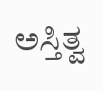ಅಸ್ತಿತ್ವ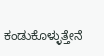ಕಂಡುಕೊಳ್ಳುತ್ತೇನೆ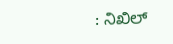: ನಿಖಿಲ್‌